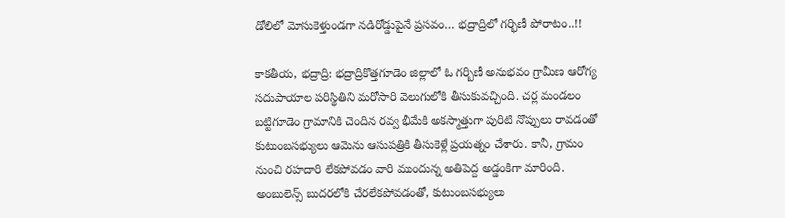డోలిలో మోసుకెళ్తుండగా నడిరోడ్డుపైనే ప్రసవం… భద్రాద్రిలో గర్భిణీ పోరాటం..!!

కాకతీయ, భద్రాద్రి: భద్రాద్రికొత్తగూడెం జిల్లాలో ఓ గర్బిణీ అనుభవం గ్రామీణ ఆరోగ్య సదుపాయాల పరిస్థితిని మరోసారి వెలుగులోకి తీసుకువచ్చింది. చర్ల మండలం బట్టిగూడెం గ్రామానికి చెందిన రవ్వ భీమేకి అకస్మాత్తుగా పురిటి నొప్పులు రావడంతో కుటుంబసభ్యులు ఆమెను ఆసుపత్రికి తీసుకెళ్లే ప్రయత్నం చేశారు. కానీ, గ్రామం నుంచి రహదారి లేకపోవడం వారి ముందున్న అతిపెద్ద అడ్డంకిగా మారింది. అంబులెన్స్ బుదరలోకి చేరలేకపోవడంతో, కుటుంబసభ్యులు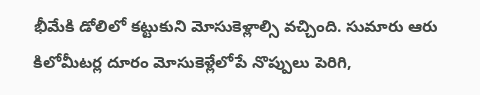భీమేకి డోలిలో కట్టుకుని మోసుకెళ్లాల్సి వచ్చింది. సుమారు ఆరు కిలోమీటర్ల దూరం మోసుకెళ్లేలోపే నొప్పులు పెరిగి,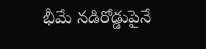భీమే నడిరోడ్డుపైనే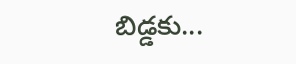బిడ్డకు...